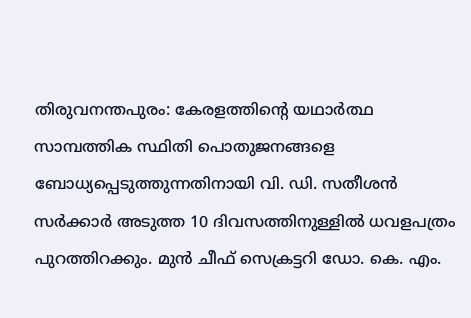തിരുവനന്തപുരം: കേരളത്തിന്റെ യഥാർത്ഥ സാമ്പത്തിക സ്ഥിതി പൊതുജനങ്ങളെ ബോധ്യപ്പെടുത്തുന്നതിനായി വി. ഡി. സതീശൻ സർക്കാർ അടുത്ത 10 ദിവസത്തിനുള്ളിൽ ധവളപത്രം പുറത്തിറക്കും. മുൻ ചീഫ് സെക്രട്ടറി ഡോ. കെ. എം.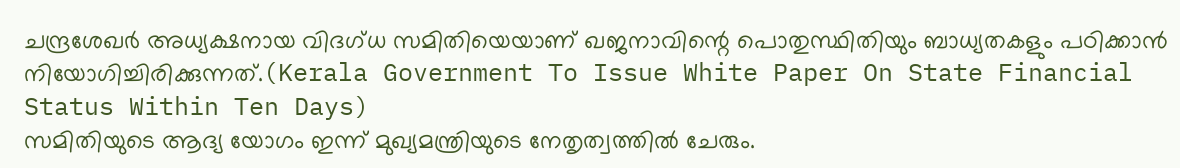ചന്ദ്രശേഖർ അധ്യക്ഷനായ വിദഗ്ധ സമിതിയെയാണ് ഖജനാവിന്റെ പൊതുസ്ഥിതിയും ബാധ്യതകളും പഠിക്കാൻ നിയോഗിച്ചിരിക്കുന്നത്.(Kerala Government To Issue White Paper On State Financial Status Within Ten Days)
സമിതിയുടെ ആദ്യ യോഗം ഇന്ന് മുഖ്യമന്ത്രിയുടെ നേതൃത്വത്തിൽ ചേരും.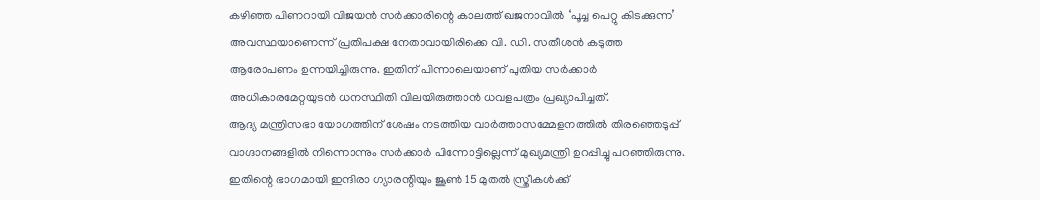കഴിഞ്ഞ പിണറായി വിജയൻ സർക്കാരിന്റെ കാലത്ത് ഖജനാവിൽ ‘പൂച്ച പെറ്റു കിടക്കുന്ന’ അവസ്ഥയാണെന്ന് പ്രതിപക്ഷ നേതാവായിരിക്കെ വി. ഡി. സതീശൻ കടുത്ത ആരോപണം ഉന്നയിച്ചിരുന്നു. ഇതിന് പിന്നാലെയാണ് പുതിയ സർക്കാർ അധികാരമേറ്റയുടൻ ധനസ്ഥിതി വിലയിരുത്താൻ ധവളപത്രം പ്രഖ്യാപിച്ചത്.
ആദ്യ മന്ത്രിസഭാ യോഗത്തിന് ശേഷം നടത്തിയ വാർത്താസമ്മേളനത്തിൽ തിരഞ്ഞെടുപ്പ് വാഗ്ദാനങ്ങളിൽ നിന്നൊന്നും സർക്കാർ പിന്നോട്ടില്ലെന്ന് മുഖ്യമന്ത്രി ഉറപ്പിച്ചു പറഞ്ഞിരുന്നു. ഇതിന്റെ ഭാഗമായി ഇന്ദിരാ ഗ്യാരന്റിയും ജൂൺ 15 മുതൽ സ്ത്രീകൾക്ക്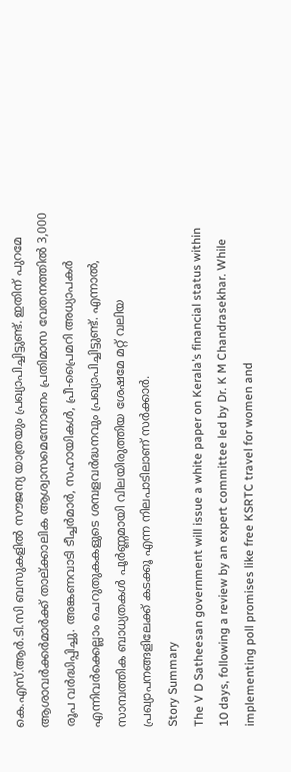കെ.എസ്.ആർ.ടി.സി ബസുകളിൽ സൗജന്യ യാത്രയും പ്രഖ്യാപിച്ചിട്ടുണ്ട്. ഇതിന് പുറമേ ആശാവർക്കർമാർക്ക് താല്ക്കാലിക ആശ്വാസമെന്നോണം പ്രതിമാസ വേതനത്തിൽ 3,000 രൂപ വർദ്ധിപ്പിച്ചു. അങ്കണവാടി ടീച്ചർമാർ, സഹായികൾ, പ്രീ-പ്രൈമറി അധ്യാപകർ എന്നിവർക്കെല്ലാം ചെറുതുകകളുടെ ശമ്പളവർദ്ധനവും പ്രഖ്യാപിച്ചിട്ടുണ്ട്. എന്നാൽ, സാമ്പത്തിക ബാധ്യതകൾ പൂർണ്ണമായി വിലയിരുത്തിയ ശേഷമേ മറ്റ് വലിയ പ്രഖ്യാപനങ്ങളിലേക്ക് കടക്കൂ എന്ന നിലപാടിലാണ് സർക്കാർ.
Story Summary
The V D Satheesan government will issue a white paper on Kerala’s financial status within 10 days, following a review by an expert committee led by Dr. K M Chandrasekhar. While implementing poll promises like free KSRTC travel for women and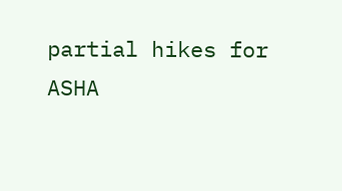partial hikes for ASHA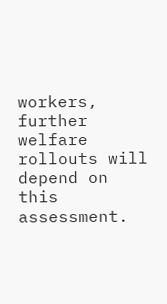workers, further welfare rollouts will depend on this assessment.